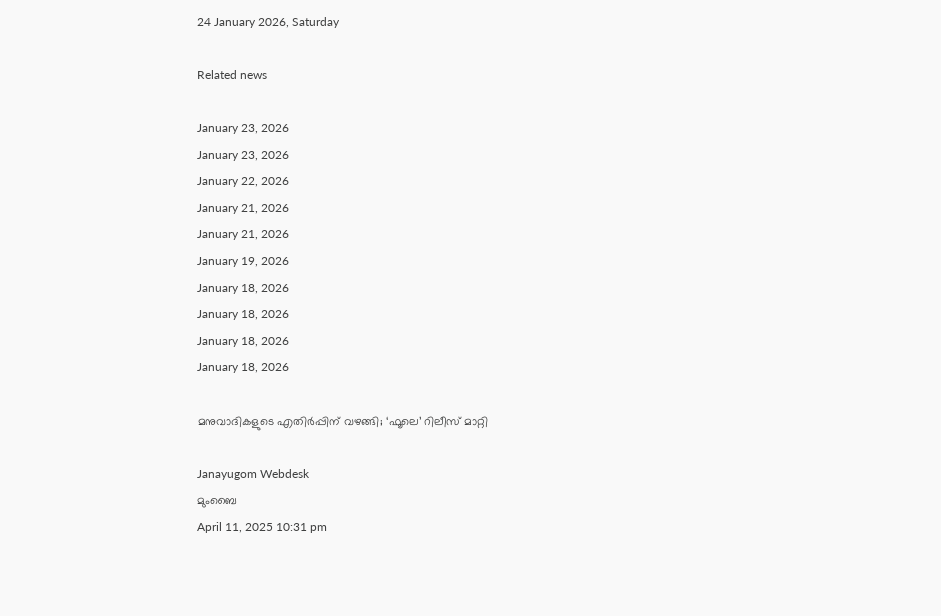24 January 2026, Saturday

Related news

January 23, 2026
January 23, 2026
January 22, 2026
January 21, 2026
January 21, 2026
January 19, 2026
January 18, 2026
January 18, 2026
January 18, 2026
January 18, 2026

മനുവാദികളുടെ എതിര്‍പ്പിന് വഴങ്ങി; ‘ഫൂലെ’ റിലീസ് മാറ്റി

Janayugom Webdesk
മുംബൈ
April 11, 2025 10:31 pm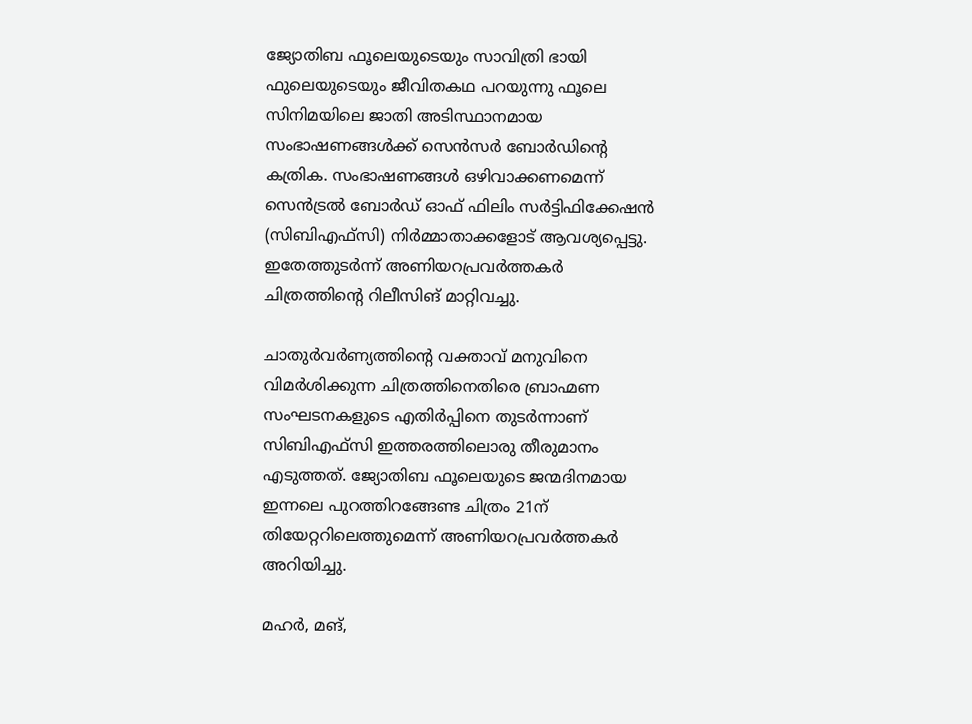ജ്യോതിബ ഫൂലെയുടെയും സാവിത്രി ഭായി ഫുലെയുടെയും ജീവിതകഥ പറയുന്നു ഫൂലെ സിനിമയിലെ ജാതി അടിസ്ഥാനമായ സംഭാഷണങ്ങള്‍ക്ക് സെന്‍സര്‍ ബോര്‍ഡിന്റെ കത്രിക. സംഭാഷണങ്ങള്‍ ഒഴിവാക്കണമെന്ന് സെന്‍ട്രല്‍ ബോര്‍ഡ് ഓഫ് ഫിലിം സര്‍ട്ടിഫിക്കേഷന്‍ (സിബിഎഫ്‍സി) നിര്‍മ്മാതാക്കളോട് ആവശ്യപ്പെട്ടു. ഇതേത്തുടര്‍ന്ന് അണിയറപ്രവര്‍ത്തകര്‍ ചിത്രത്തിന്റെ റിലീസിങ് മാറ്റിവച്ചു.

ചാതുര്‍വര്‍ണ്യത്തിന്റെ വക്താവ് മനുവിനെ വിമര്‍ശിക്കുന്ന ചിത്രത്തിനെതിരെ ബ്രാഹ്മണ സംഘടനകളുടെ എതിര്‍പ്പിനെ തുടര്‍ന്നാണ് സിബിഎഫ്‍സി ഇത്തരത്തിലൊരു തീരുമാനം എടുത്തത്. ജ്യോതിബ ഫൂലെയുടെ ജന്മദിനമായ ഇന്നലെ പുറത്തിറങ്ങേണ്ട ചിത്രം 21ന് തിയേറ്ററിലെത്തുമെന്ന് അണിയറപ്രവര്‍ത്തകര്‍ അറിയിച്ചു.

മഹര്‍, മങ്,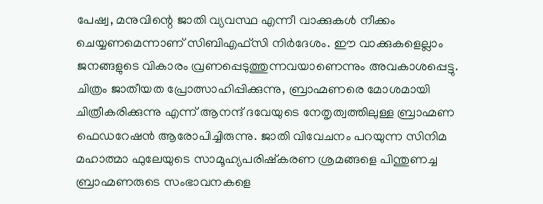പേഷ്വ, മനുവിന്റെ ജാതി വ്യവസ്ഥ എന്നീ വാക്കുകള്‍ നീക്കം ചെയ്യണമെന്നാണ് സിബിഎഫ്‍സി നിര്‍ദേശം. ഈ വാക്കുകളെല്ലാം ജനങ്ങളുടെ വികാരം വ്രണപ്പെടുത്തുന്നവയാണെന്നും അവകാശപ്പെട്ടു. ചിത്രം ജാതീയത പ്രോത്സാഹിപ്പിക്കുന്നു, ബ്രാഹ്മണരെ മോശമായി ചിത്രീകരിക്കുന്നു എന്ന് ആനന്ദ് ദവേയുടെ നേതൃത്വത്തിലുള്ള ബ്രാഹ്മണ ഫെഡറേഷന്‍ ആരോപിച്ചിരുന്നു. ജാതി വിവേചനം പറയുന്ന സിനിമ മഹാത്മാ ഫുലേയുടെ സാമൂഹ്യപരിഷ്കരണ ശ്രമങ്ങളെ പിന്തുണച്ച ബ്രാഹ്മണരുടെ സംഭാവനകളെ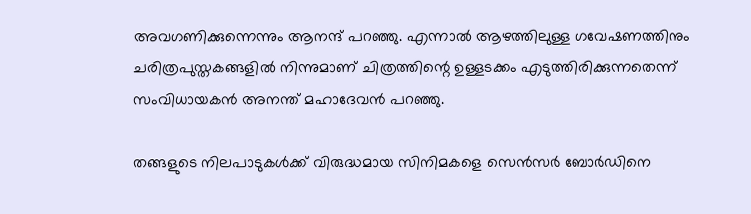അവഗണിക്കുന്നെന്നും ആനന്ദ് പറഞ്ഞു. എന്നാല്‍ ആഴത്തിലുള്ള ഗവേഷണത്തിനും ചരിത്രപുസ്തകങ്ങളില്‍ നിന്നുമാണ് ചിത്രത്തിന്റെ ഉള്ളടക്കം എടുത്തിരിക്കുന്നതെന്ന് സംവിധായകന്‍ അനന്ത് മഹാദേവന്‍ പറഞ്ഞു.

തങ്ങളുടെ നിലപാടുകള്‍ക്ക് വിരുദ്ധമായ സിനിമകളെ സെന്‍സര്‍ ബോര്‍ഡിനെ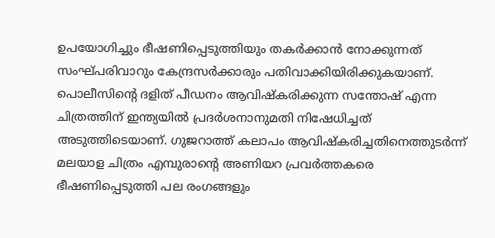ഉപയോഗിച്ചും ഭീഷണിപ്പെടുത്തിയും തകര്‍ക്കാന്‍ നോക്കുന്നത് സംഘ്പരിവാറും കേന്ദ്രസര്‍ക്കാരും പതിവാക്കിയിരിക്കുകയാണ്. പൊലീസിന്റെ ദളിത് പീഡനം ആവിഷ്കരിക്കുന്ന സന്തോഷ് എന്ന ചിത്രത്തിന് ഇന്ത്യയില്‍ പ്രദര്‍ശനാനുമതി നിഷേധിച്ചത് അടുത്തിടെയാണ്. ഗുജറാത്ത് കലാപം ആവിഷ്കരിച്ചതിനെത്തുടര്‍ന്ന് മലയാള ചിത്രം എമ്പുരാന്റെ അണിയറ പ്രവര്‍ത്തകരെ ഭീഷണിപ്പെടുത്തി പല രംഗങ്ങളും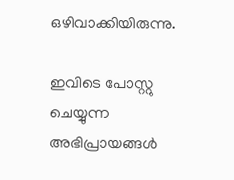ഒഴിവാക്കിയിരുന്നു.

ഇവിടെ പോസ്റ്റു ചെയ്യുന്ന അഭിപ്രായങ്ങള്‍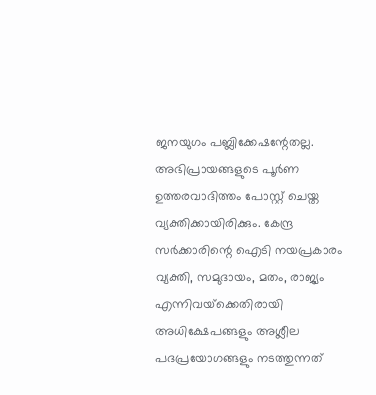ജനയുഗം പബ്ലിക്കേഷന്റേതല്ല. അഭിപ്രായങ്ങളുടെ പൂര്‍ണ ഉത്തരവാദിത്തം പോസ്റ്റ് ചെയ്ത വ്യക്തിക്കായിരിക്കും. കേന്ദ്ര സര്‍ക്കാരിന്റെ ഐടി നയപ്രകാരം വ്യക്തി, സമുദായം, മതം, രാജ്യം എന്നിവയ്‌ക്കെതിരായി അധിക്ഷേപങ്ങളും അശ്ലീല പദപ്രയോഗങ്ങളും നടത്തുന്നത്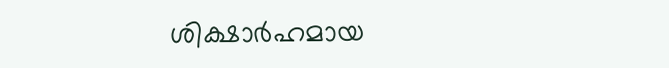ശിക്ഷാര്‍ഹമായ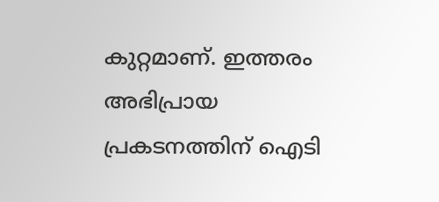കുറ്റമാണ്. ഇത്തരം അഭിപ്രായ പ്രകടനത്തിന് ഐടി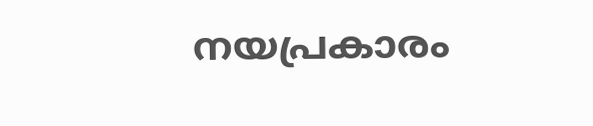നയപ്രകാരം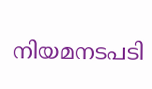നിയമനടപടി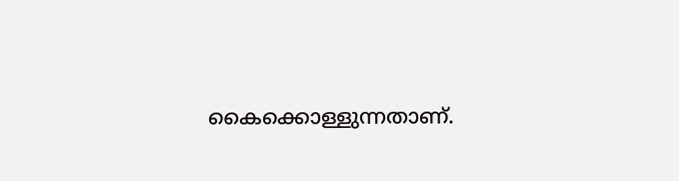കൈക്കൊള്ളുന്നതാണ്.